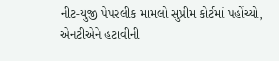નીટ-યુજી પેપરલીક મામલો સુપ્રીમ કોર્ટમાં પહોંચ્યો, એનટીએને હટાવીની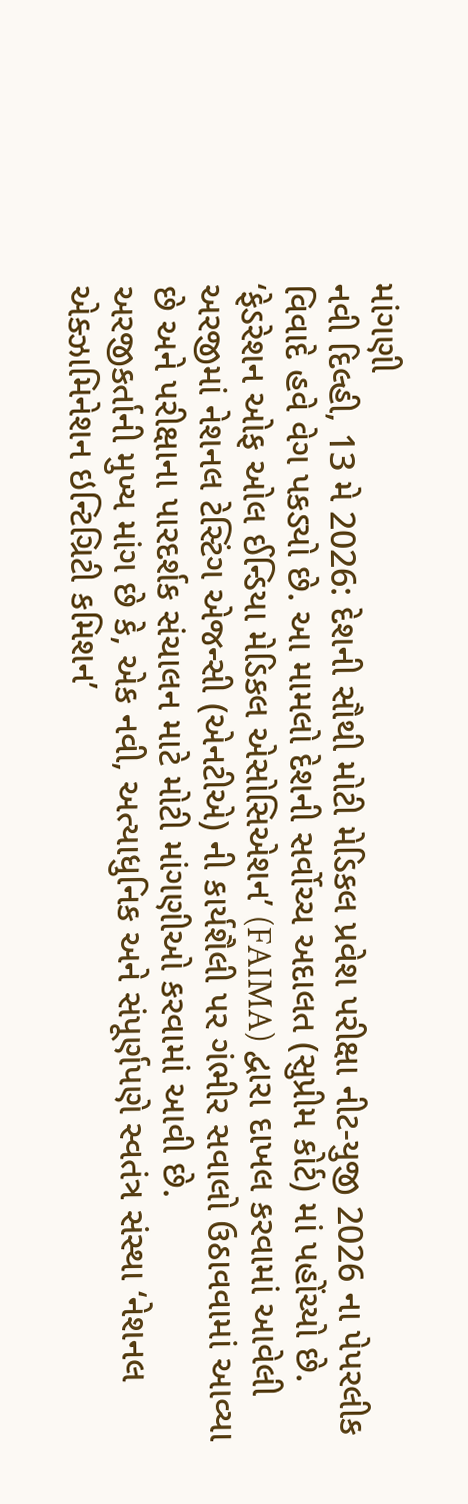માંગણી
નવી દિલ્હી, 13 મે 2026: દેશની સૌથી મોટી મેડિકલ પ્રવેશ પરીક્ષા નીટ-યુજી 2026 ના પેપરલીક વિવાદે હવે વેગ પકડ્યો છે. આ મામલો દેશની સર્વોચ્ચ અદાલત (સુપ્રીમ કોર્ટ) માં પહોંચ્યો છે. ‘ફેડરેશન ઓફ ઓલ ઈન્ડિયા મેડિકલ એસોસિએશન’ (FAIMA) દ્વારા દાખલ કરવામાં આવેલી અરજીમાં નેશનલ ટેસ્ટિંગ એજન્સી (એનટીએ) ની કાર્યશૈલી પર ગંભીર સવાલો ઉઠાવવામાં આવ્યા છે અને પરીક્ષાના પારદર્શક સંચાલન માટે મોટી માંગણીઓ કરવામાં આવી છે.
અરજીકર્તાની મુખ્ય માંગ છે કે, એક નવી, અત્યાધુનિક અને સંપૂર્ણપણે સ્વતંત્ર સંસ્થા ‘નેશનલ એક્ઝામિનેશન ઇન્ટિગ્રિટી કમિશન’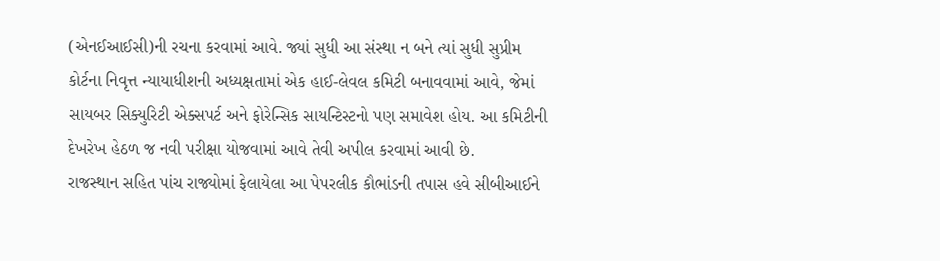(એનઈઆઈસી)ની રચના કરવામાં આવે. જ્યાં સુધી આ સંસ્થા ન બને ત્યાં સુધી સુપ્રીમ કોર્ટના નિવૃત્ત ન્યાયાધીશની અધ્યક્ષતામાં એક હાઈ-લેવલ કમિટી બનાવવામાં આવે, જેમાં સાયબર સિક્યુરિટી એક્સપર્ટ અને ફોરેન્સિક સાયન્ટિસ્ટનો પણ સમાવેશ હોય. આ કમિટીની દેખરેખ હેઠળ જ નવી પરીક્ષા યોજવામાં આવે તેવી અપીલ કરવામાં આવી છે.
રાજસ્થાન સહિત પાંચ રાજ્યોમાં ફેલાયેલા આ પેપરલીક કૌભાંડની તપાસ હવે સીબીઆઈને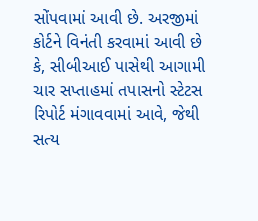સોંપવામાં આવી છે. અરજીમાં કોર્ટને વિનંતી કરવામાં આવી છે કે, સીબીઆઈ પાસેથી આગામી ચાર સપ્તાહમાં તપાસનો સ્ટેટસ રિપોર્ટ મંગાવવામાં આવે, જેથી સત્ય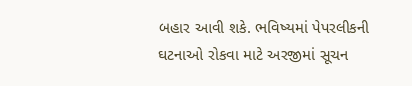બહાર આવી શકે. ભવિષ્યમાં પેપરલીકની ઘટનાઓ રોકવા માટે અરજીમાં સૂચન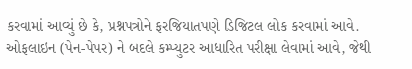કરવામાં આવ્યું છે કે, પ્રશ્નપત્રોને ફરજિયાતપણે ડિજિટલ લોક કરવામાં આવે. ઓફલાઇન (પેન-પેપર) ને બદલે કમ્પ્યુટર આધારિત પરીક્ષા લેવામાં આવે, જેથી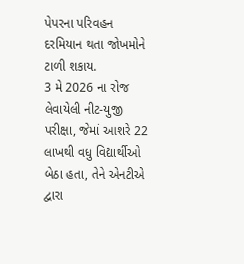પેપરના પરિવહન દરમિયાન થતા જોખમોને ટાળી શકાય.
3 મે 2026 ના રોજ લેવાયેલી નીટ-યુજી પરીક્ષા, જેમાં આશરે 22 લાખથી વધુ વિદ્યાર્થીઓ બેઠા હતા, તેને એનટીએ દ્વારા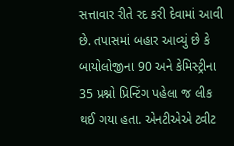સત્તાવાર રીતે રદ કરી દેવામાં આવી છે. તપાસમાં બહાર આવ્યું છે કે બાયોલોજીના 90 અને કેમિસ્ટ્રીના 35 પ્રશ્નો પ્રિન્ટિંગ પહેલા જ લીક થઈ ગયા હતા. એનટીએએ ટ્વીટ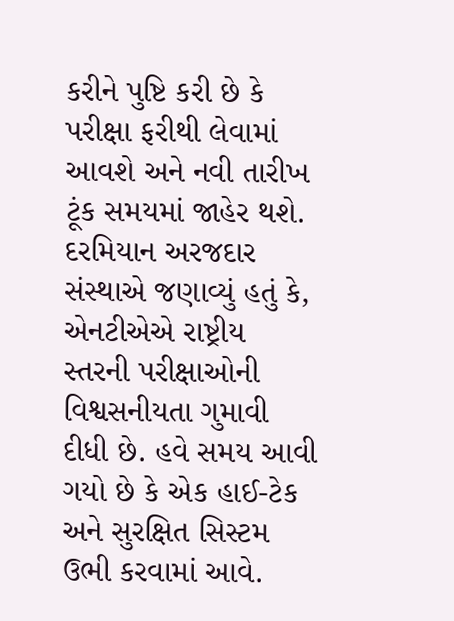કરીને પુષ્ટિ કરી છે કે પરીક્ષા ફરીથી લેવામાં આવશે અને નવી તારીખ ટૂંક સમયમાં જાહેર થશે. દરમિયાન અરજદાર સંસ્થાએ જણાવ્યું હતું કે, એનટીએએ રાષ્ટ્રીય સ્તરની પરીક્ષાઓની વિશ્વસનીયતા ગુમાવી દીધી છે. હવે સમય આવી ગયો છે કે એક હાઈ-ટેક અને સુરક્ષિત સિસ્ટમ ઉભી કરવામાં આવે.